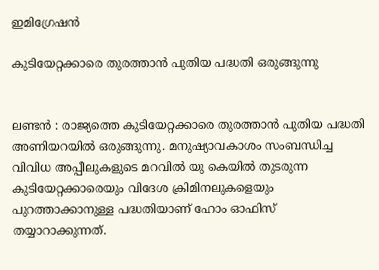ഇമിഗ്രേഷന്‍

കുടിയേറ്റക്കാരെ തുരത്താന്‍ പുതിയ പദ്ധതി ഒരുങ്ങുന്നു


ലണ്ടന്‍ : രാജ്യത്തെ കുടിയേറ്റക്കാരെ തുരത്താന്‍ പുതിയ പദ്ധതി അണിയറയില്‍ ഒരുങ്ങുന്നു. മനുഷ്യാവകാശം സംബന്ധിച്ച വിവിധ അപ്പീലുകളുടെ മറവില്‍ യു കെയില്‍ തുടരുന്ന കുടിയേറ്റക്കാരെയും വിദേശ ക്രിമിനലുകളെയും പുറത്താക്കാനുള്ള പദ്ധതിയാണ് ഹോം ഓഫിസ് തയ്യാറാക്കുന്നത്.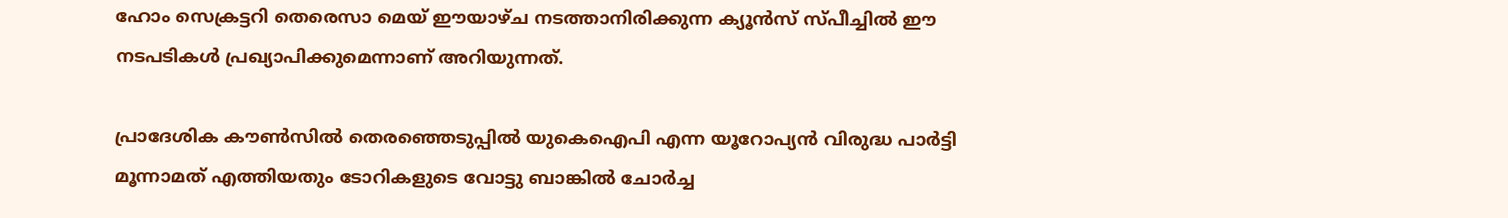ഹോം സെക്രട്ടറി തെരെസാ മെയ് ഈയാഴ്ച നടത്താനിരിക്കുന്ന ക്യൂന്‍സ് സ്പീച്ചില്‍ ഈ നടപടികള്‍ പ്രഖ്യാപിക്കുമെന്നാണ് അറിയുന്നത്.

പ്രാദേശിക കൗണ്‍സില്‍ തെരഞ്ഞെടുപ്പില്‍ യുകെഐപി എന്ന യൂറോപ്യന്‍ വിരുദ്ധ പാര്‍ട്ടി മൂന്നാമത് എത്തിയതും ടോറികളുടെ വോട്ടു ബാങ്കില്‍ ചോര്‍ച്ച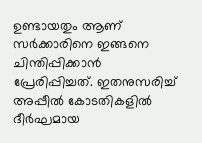ഉണ്ടായതും ആണ് സര്‍ക്കാരിനെ ഇങ്ങനെ ചിന്തിപ്പിക്കാന്‍ പ്രേരിപ്പിച്ചത്. ഇതനുസരിച്ച് അപ്പീല്‍ കോടതികളില്‍ ദീര്‍ഘമായ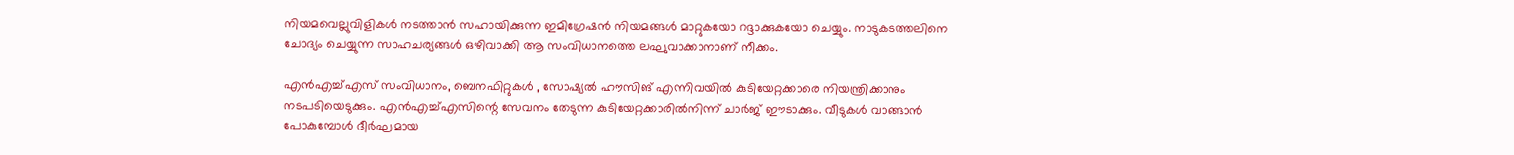നിയമവെല്ലുവിളികള്‍ നടത്താന്‍ സഹായിക്കുന്ന ഇമിഗ്രേഷന്‍ നിയമങ്ങള്‍ മാറ്റുകയോ റദ്ദാക്കുകയോ ചെയ്യും. നാടുകടത്തലിനെ ചോദ്യം ചെയ്യുന്ന സാഹചര്യങ്ങള്‍ ഒഴിവാക്കി ആ സംവിധാനത്തെ ലഘുവാക്കാനാണ് നീക്കം.

എന്‍എച്ച്എസ് സംവിധാനം, ബെനഫിറ്റുകള്‍ , സോഷ്യല്‍ ഹൗസിങ് എന്നിവയില്‍ കുടിയേറ്റക്കാരെ നിയന്ത്രിക്കാനും നടപടിയെടുക്കും. എന്‍എച്ച്എസിന്റെ സേവനം തേടുന്ന കുടിയേറ്റക്കാരില്‍നിന്ന് ചാര്‍ജ് ഈടാക്കും. വീടുകള്‍ വാങ്ങാന്‍ പോകുമ്പോള്‍ ദീര്‍ഘമായ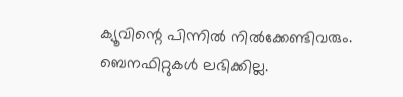ക്യൂവിന്റെ പിന്നില്‍ നില്‍ക്കേണ്ടിവരും. ബെനഫിറ്റുകള്‍ ലഭിക്കില്ല.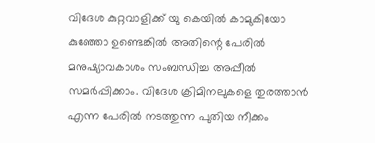വിദേശ കുറ്റവാളിക്ക് യു കെയില്‍ കാമുകിയോ കുഞ്ഞോ ഉണ്ടെങ്കില്‍ അതിന്റെ പേരില്‍ മനുഷ്യാവകാശം സംബന്ധിച്ച അപ്പീല്‍ സമര്‍പ്പിക്കാം. വിദേശ ക്രിമിനലുകളെ തുരത്താന്‍ എന്ന പേരില്‍ നടത്തുന്ന പുതിയ നീക്കം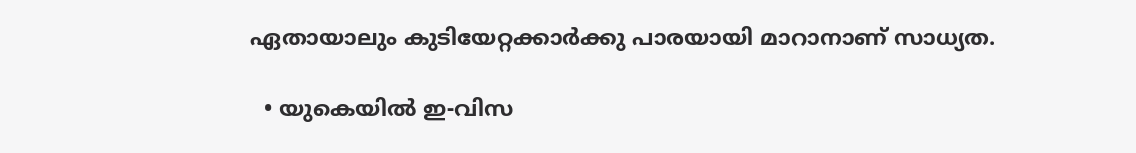ഏതായാലും കുടിയേറ്റക്കാര്‍ക്കു പാരയായി മാറാനാണ് സാധ്യത.

  • യുകെയില്‍ ഇ-വിസ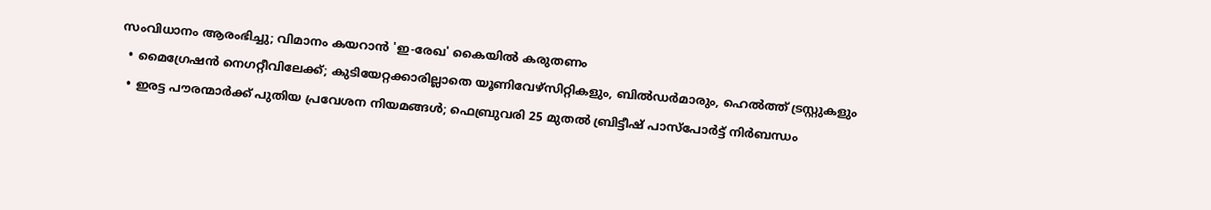സംവിധാനം ആരംഭിച്ചു; വിമാനം കയറാന്‍ 'ഇ-രേഖ' കൈയില്‍ കരുതണം
  • മൈഗ്രേഷന്‍ നെഗറ്റീവിലേക്ക്; കുടിയേറ്റക്കാരില്ലാതെ യൂണിവേഴ്‌സിറ്റികളും, ബില്‍ഡര്‍മാരും, ഹെല്‍ത്ത് ട്രസ്റ്റുകളും
  • ഇരട്ട പൗരന്മാര്‍ക്ക് പുതിയ പ്രവേശന നിയമങ്ങള്‍; ഫെബ്രുവരി 25 മുതല്‍ ബ്രിട്ടീഷ് പാസ്‌പോര്‍ട്ട് നിര്‍ബന്ധം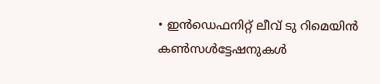• ഇന്‍ഡെഫനിറ്റ് ലീവ് ടു റിമെയിന്‍ കണ്‍സള്‍ട്ടേഷനുകള്‍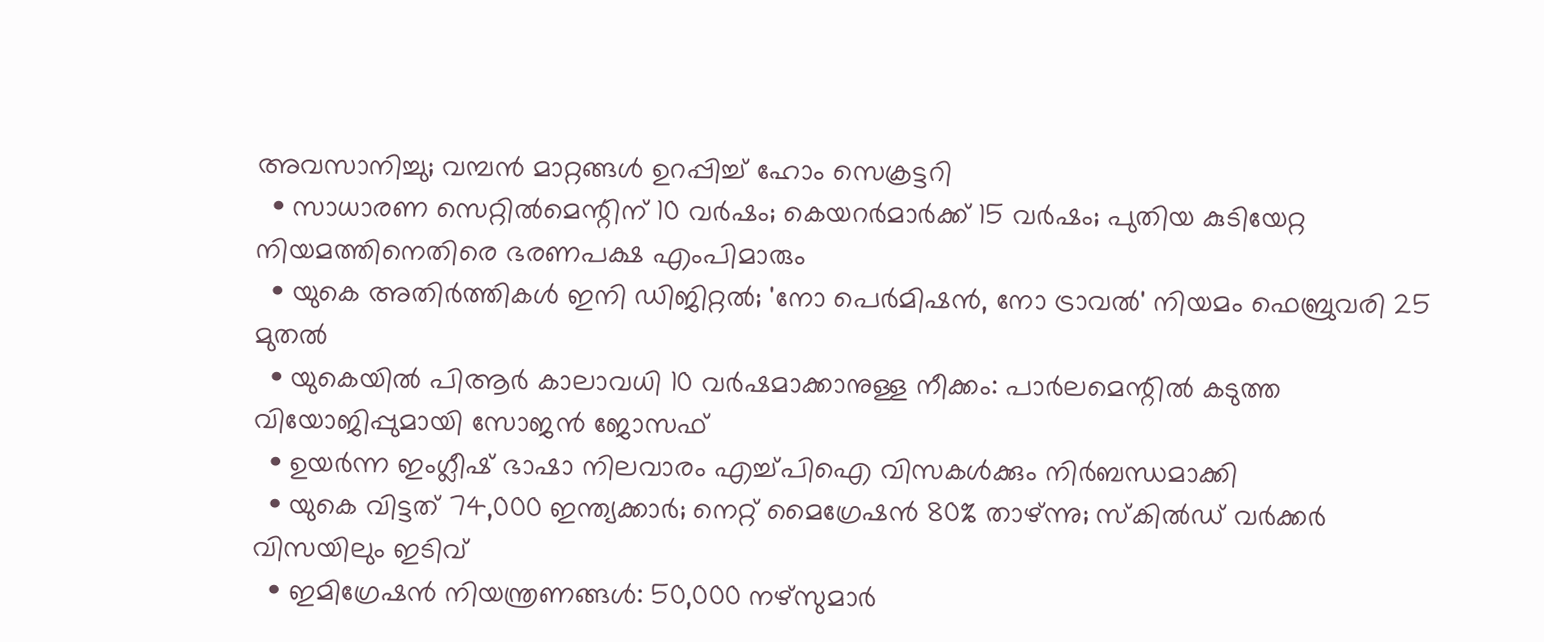അവസാനിച്ചു; വമ്പന്‍ മാറ്റങ്ങള്‍ ഉറപ്പിച്ച് ഹോം സെക്രട്ടറി
  • സാധാരണ സെറ്റില്‍മെന്റിന് 10 വര്‍ഷം; കെയറര്‍മാര്‍ക്ക് 15 വര്‍ഷം; പുതിയ കുടിയേറ്റ നിയമത്തിനെതിരെ ഭരണപക്ഷ എംപിമാരും
  • യുകെ അതിര്‍ത്തികള്‍ ഇനി ഡിജിറ്റല്‍; 'നോ പെര്‍മിഷന്‍, നോ ട്രാവല്‍' നിയമം ഫെബ്രുവരി 25 മുതല്‍
  • യുകെയില്‍ പിആര്‍ കാലാവധി 10 വര്‍ഷമാക്കാനുള്ള നീക്കം: പാര്‍ലമെന്റില്‍ കടുത്ത വിയോജിപ്പുമായി സോജന്‍ ജോസഫ്
  • ഉയര്‍ന്ന ഇംഗ്ലീഷ് ഭാഷാ നിലവാരം എച്ച്പിഐ വിസകള്‍ക്കും നിര്‍ബന്ധമാക്കി
  • യുകെ വിട്ടത് 74,000 ഇന്ത്യക്കാര്‍; നെറ്റ് മൈഗ്രേഷന്‍ 80% താഴ്ന്നു; സ്‌കില്‍ഡ് വര്‍ക്കര്‍ വിസയിലും ഇടിവ്
  • ഇമിഗ്രേഷന്‍ നിയന്ത്രണങ്ങള്‍: 50,000 നഴ്‌സുമാര്‍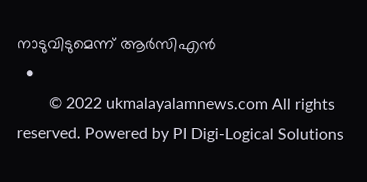നാടുവിടുമെന്ന് ആര്‍സിഎന്‍
  •
        © 2022 ukmalayalamnews.com All rights reserved. Powered by PI Digi-Logical Solutions